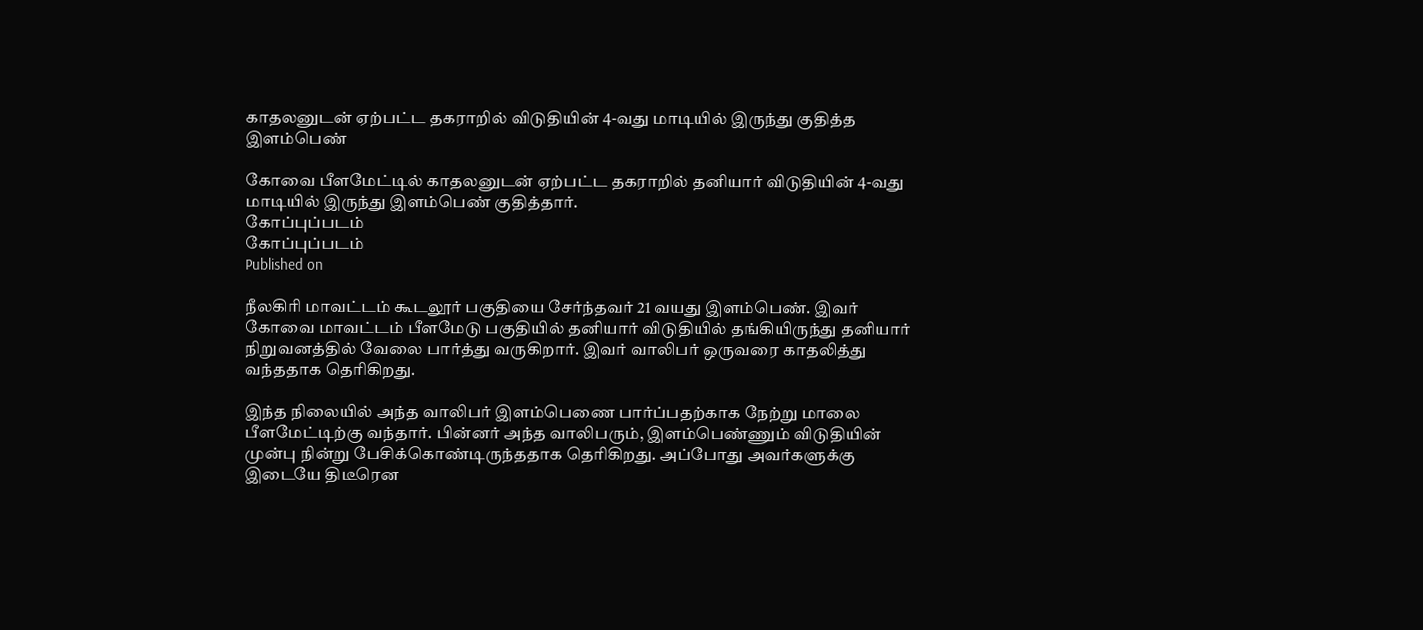காதலனுடன் ஏற்பட்ட தகராறில் விடுதியின் 4-வது மாடியில் இருந்து குதித்த இளம்பெண்

கோவை பீளமேட்டில் காதலனுடன் ஏற்பட்ட தகராறில் தனியார் விடுதியின் 4-வது மாடியில் இருந்து இளம்பெண் குதித்தார்.
கோப்புப்படம்
கோப்புப்படம்
Published on

நீலகிரி மாவட்டம் கூடலூர் பகுதியை சேர்ந்தவர் 21 வயது இளம்பெண். இவர் கோவை மாவட்டம் பீளமேடு பகுதியில் தனியார் விடுதியில் தங்கியிருந்து தனியார் நிறுவனத்தில் வேலை பார்த்து வருகிறார். இவர் வாலிபர் ஒருவரை காதலித்து வந்ததாக தெரிகிறது.

இந்த நிலையில் அந்த வாலிபர் இளம்பெணை பார்ப்பதற்காக நேற்று மாலை பீளமேட்டிற்கு வந்தார். பின்னர் அந்த வாலிபரும், இளம்பெண்ணும் விடுதியின் முன்பு நின்று பேசிக்கொண்டிருந்ததாக தெரிகிறது. அப்போது அவர்களுக்கு இடையே திடீரென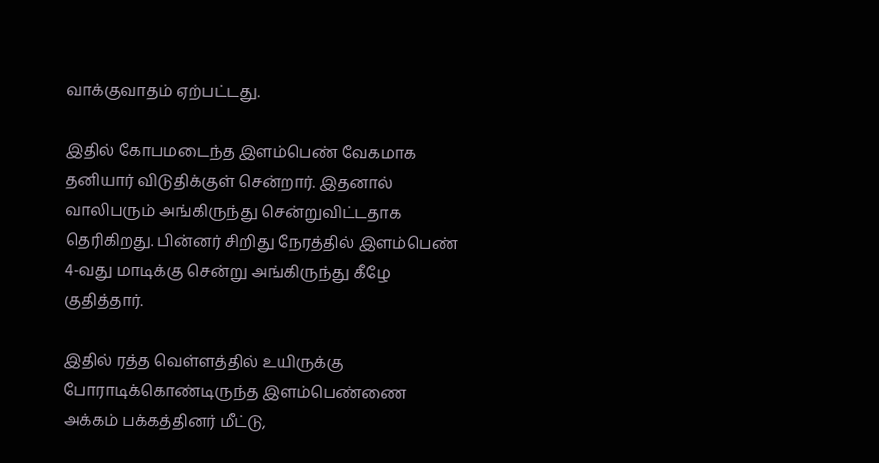வாக்குவாதம் ஏற்பட்டது.

இதில் கோபமடைந்த இளம்பெண் வேகமாக தனியார் விடுதிக்குள் சென்றார். இதனால் வாலிபரும் அங்கிருந்து சென்றுவிட்டதாக தெரிகிறது. பின்னர் சிறிது நேரத்தில் இளம்பெண் 4-வது மாடிக்கு சென்று அங்கிருந்து கீழே குதித்தார்.

இதில் ரத்த வெள்ளத்தில் உயிருக்கு போராடிக்கொண்டிருந்த இளம்பெண்ணை அக்கம் பக்கத்தினர் மீட்டு,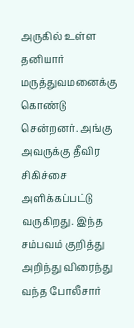அருகில் உள்ள தனியார் மருத்துவமனைக்கு கொண்டு சென்றனர். அங்கு அவருக்கு தீவிர சிகிச்சை அளிக்கப்பட்டு வருகிறது. இந்த சம்பவம் குறித்து அறிந்து விரைந்து வந்த போலீசார்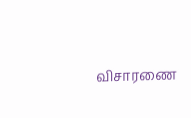விசாரணை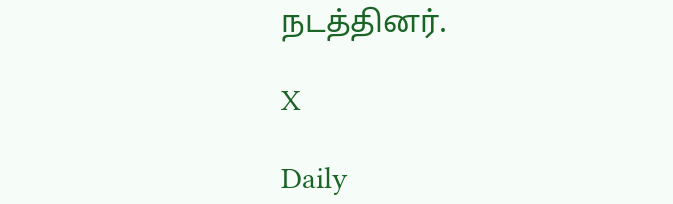நடத்தினர்.

X

Daily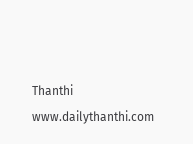Thanthi
www.dailythanthi.com